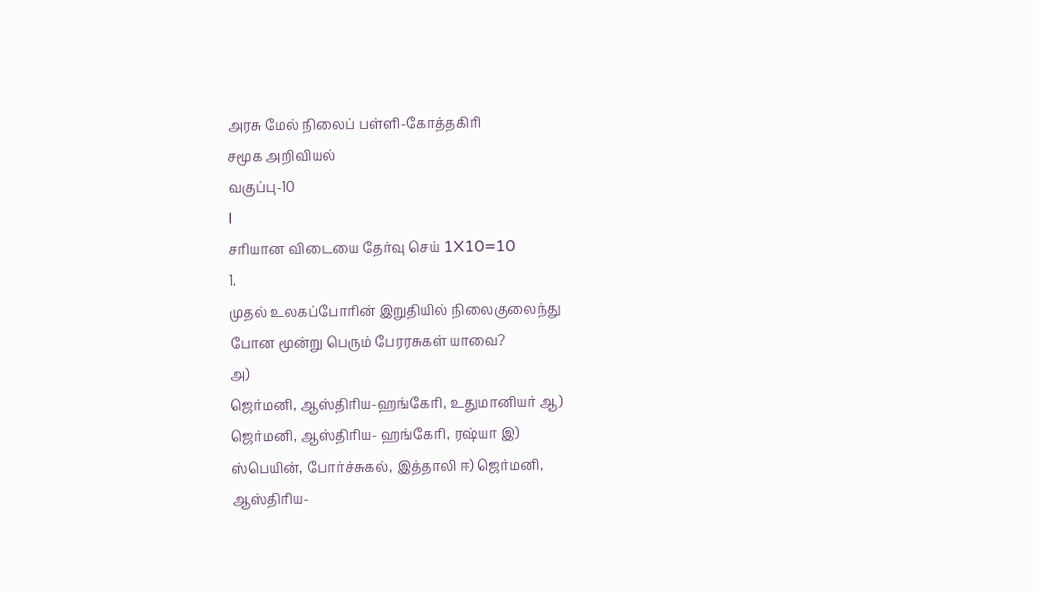அரசு மேல் நிலைப் பள்ளி-கோத்தகிரி
சமூக அறிவியல்
வகுப்பு-10
I
சரியான விடையை தேர்வு செய் 1X10=10
1.
முதல் உலகப்போரின் இறுதியில் நிலைகுலைந்து
போன மூன்று பெரும் பேரரசுகள் யாவை?
அ)
ஜெர்மனி, ஆஸ்திரிய-ஹங்கேரி, உதுமானியர் ஆ)
ஜெர்மனி, ஆஸ்திரிய- ஹங்கேரி, ரஷ்யா இ)
ஸ்பெயின், போர்ச்சுகல், இத்தாலி ஈ) ஜெர்மனி,
ஆஸ்திரிய-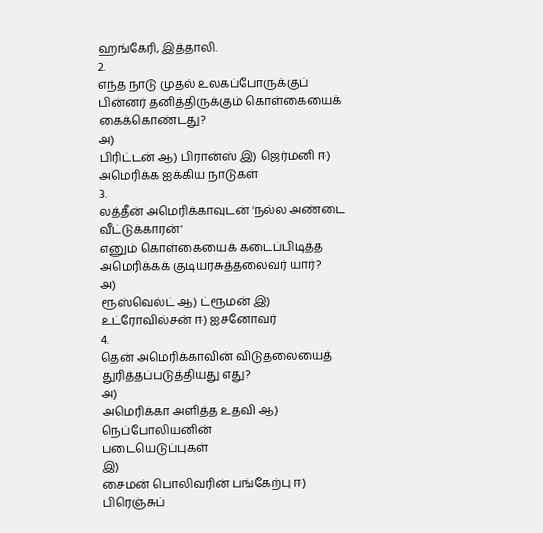ஹங்கேரி, இத்தாலி.
2.
எந்த நாடு முதல் உலகப்போருக்குப் பின்னர் தனித்திருக்கும் கொள்கையைக் கைக்கொண்டது?
அ)
பிரிட்டன் ஆ) பிரான்ஸ் இ) ஜெர்மனி ஈ) அமெரிக்க ஐக்கிய நாடுகள்
3.
லத்தீன் அமெரிக்காவுடன் 'நல்ல அண்டை வீட்டுக்காரன்'
எனும் கொள்கையைக் கடைப்பிடித்த அமெரிக்கக் குடியரசுத்தலைவர் யார்?
அ)
ரூஸ்வெல்ட் ஆ) ட்ரூமன் இ) உட்ரோவில்சன் ஈ) ஐசனோவர்
4.
தென் அமெரிக்காவின் விடுதலையைத் துரித்தப்படுத்தியது எது?
அ)
அமெரிக்கா அளித்த உதவி ஆ) நெப்போலியனின்
படையெடுப்புகள்
இ)
சைமன் பொலிவரின் பங்கேற்பு ஈ) பிரெஞ்சுப்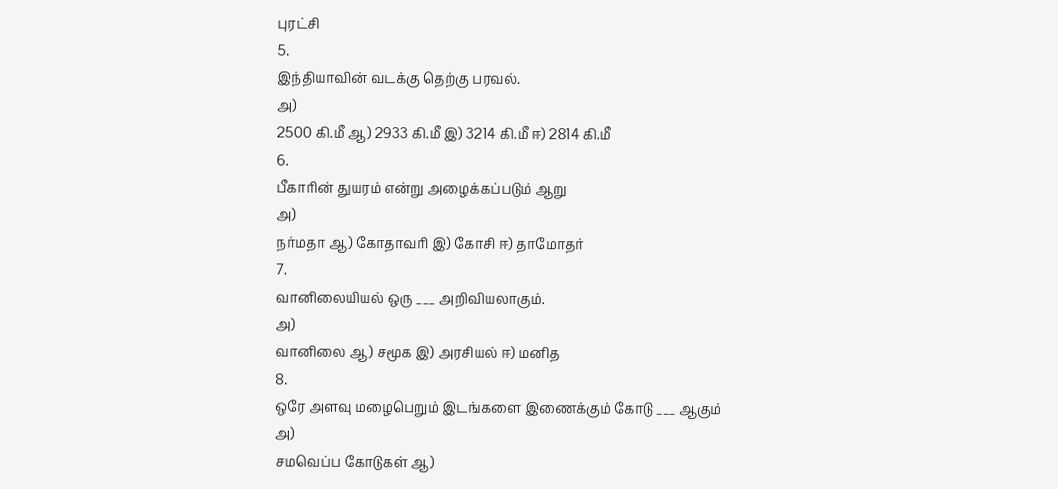புரட்சி
5.
இந்தியாவின் வடக்கு தெற்கு பரவல்.
அ)
2500 கி.மீ ஆ) 2933 கி.மீ இ) 3214 கி.மீ ஈ) 2814 கி.மீ
6.
பீகாரின் துயரம் என்று அழைக்கப்படும் ஆறு
அ)
நர்மதா ஆ) கோதாவரி இ) கோசி ஈ) தாமோதர்
7.
வானிலையியல் ஒரு ___ அறிவியலாகும்.
அ)
வானிலை ஆ) சமூக இ) அரசியல் ஈ) மனித
8.
ஒரே அளவு மழைபெறும் இடங்களை இணைக்கும் கோடு ___ ஆகும்
அ)
சமவெப்ப கோடுகள் ஆ)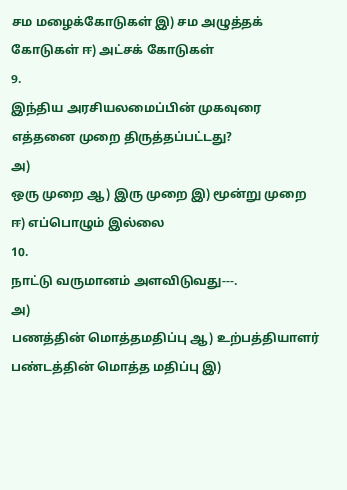சம மழைக்கோடுகள் இ) சம அழுத்தக் கோடுகள் ஈ) அட்சக் கோடுகள்
9.
இந்திய அரசியலமைப்பின் முகவுரை எத்தனை முறை திருத்தப்பட்டது?
அ)
ஒரு முறை ஆ) இரு முறை இ) மூன்று முறை ஈ) எப்பொழும் இல்லை
10.
நாட்டு வருமானம் அளவிடுவது---.
அ)
பணத்தின் மொத்தமதிப்பு ஆ) உற்பத்தியாளர்
பண்டத்தின் மொத்த மதிப்பு இ)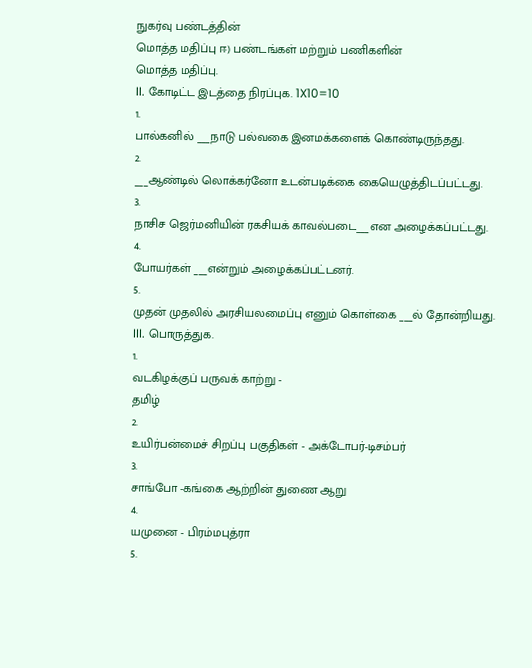நுகர்வு பண்டத்தின்
மொத்த மதிப்பு ஈ) பண்டங்கள் மற்றும் பணிகளின்
மொத்த மதிப்பு.
II. கோடிட்ட இடத்தை நிரப்புக. 1X10=10
1.
பால்கனில் ___நாடு பல்வகை இனமக்களைக் கொண்டிருந்தது.
2.
___ஆண்டில் லொக்கர்னோ உடன்படிக்கை கையெழுத்திடப்பட்டது.
3.
நாசிச ஜெர்மனியின் ரகசியக் காவல்படை___என அழைக்கப்பட்டது.
4.
போயர்கள் ___என்றும் அழைக்கப்பட்டனர்.
5.
முதன் முதலில் அரசியலமைப்பு எனும் கொள்கை ___ல் தோன்றியது.
III. பொருத்துக.
1.
வடகிழக்குப் பருவக் காற்று -
தமிழ்
2.
உயிர்பன்மைச் சிறப்பு பகுதிகள் - அக்டோபர்-டிசம்பர்
3.
சாங்போ -கங்கை ஆற்றின் துணை ஆறு
4.
யமுனை - பிரம்மபுத்ரா
5.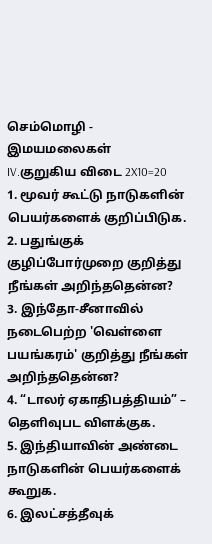செம்மொழி - இமயமலைகள்
IV.குறுகிய விடை 2X10=20
1. மூவர் கூட்டு நாடுகளின் பெயர்களைக் குறிப்பிடுக.
2. பதுங்குக் குழிப்போர்முறை குறித்து நீங்கள் அறிந்ததென்ன?
3. இந்தோ-சீனாவில் நடைபெற்ற 'வெள்ளை பயங்கரம்' குறித்து நீங்கள் அறிந்ததென்ன?
4. “டாலர் ஏகாதிபத்தியம்” – தெளிவுபட விளக்குக.
5. இந்தியாவின் அண்டை நாடுகளின் பெயர்களைக் கூறுக.
6. இலட்சத்தீவுக்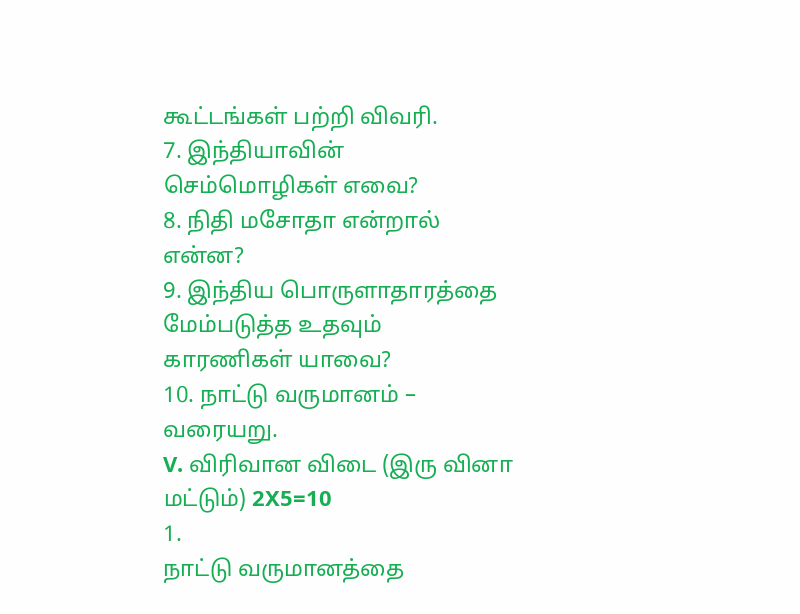கூட்டங்கள் பற்றி விவரி.
7. இந்தியாவின் செம்மொழிகள் எவை?
8. நிதி மசோதா என்றால் என்ன?
9. இந்திய பொருளாதாரத்தை மேம்படுத்த உதவும் காரணிகள் யாவை?
10. நாட்டு வருமானம் – வரையறு.
V. விரிவான விடை (இரு வினா மட்டும்) 2X5=10
1.
நாட்டு வருமானத்தை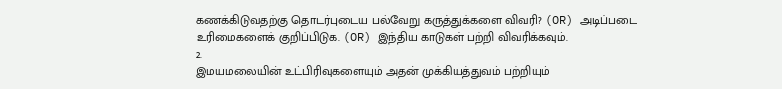கணக்கிடுவதற்கு தொடர்புடைய பல்வேறு கருத்துக்களை விவரி? (OR) அடிப்படை உரிமைகளைக் குறிப்பிடுக. (OR) இந்திய காடுகள் பற்றி விவரிக்கவும்.
2.
இமயமலையின் உட்பிரிவுகளையும் அதன் முக்கியத்துவம் பற்றியும்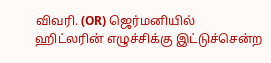விவரி. (OR) ஜெர்மனியில் ஹிட்லரின் எழுச்சிக்கு இட்டுச்சென்ற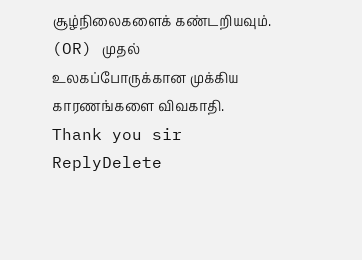சூழ்நிலைகளைக் கண்டறியவும். (OR) முதல் உலகப்போருக்கான முக்கிய காரணங்களை விவகாதி.
Thank you sir
ReplyDelete